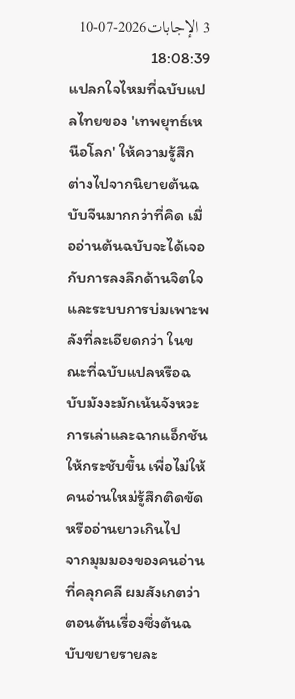3 الإجابات2026-07-10 18:08:39
แปลกใจไหมที่ฉบับแปลไทยของ 'เทพยุทธ์เหนือโลก' ให้ความรู้สึกต่างไปจากนิยายต้นฉบับจีนมากกว่าที่คิด เมื่ออ่านต้นฉบับจะได้เจอกับการลงลึกด้านจิตใจและระบบการบ่มเพาะพลังที่ละเอียดกว่า ในขณะที่ฉบับแปลหรือฉบับมังงะมักเน้นจังหวะการเล่าและฉากแอ็กชันให้กระชับขึ้น เพื่อไม่ให้คนอ่านใหม่รู้สึกติดขัดหรืออ่านยาวเกินไป
จากมุมมองของคนอ่านที่คลุกคลี ผมสังเกตว่าตอนต้นเรื่องซึ่งต้นฉบับขยายรายละ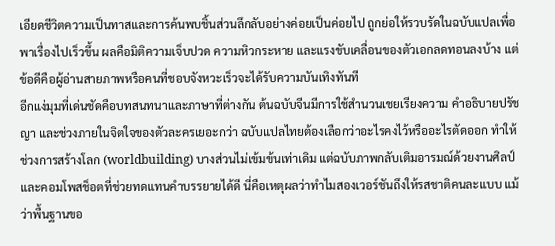เอียดชีวิตความเป็นทาสและการค้นพบชิ้นส่วนลึกลับอย่างค่อยเป็นค่อยไป ถูกย่อให้รวบรัดในฉบับแปลเพื่อพาเรื่องไปเร็วขึ้น ผลคือมิติความเจ็บปวด ความหิวกระหาย และแรงขับเคลื่อนของตัวเอกลดทอนลงบ้าง แต่ข้อดีคือผู้อ่านสายภาพหรือคนที่ชอบจังหวะเร็วจะได้รับความบันเทิงทันที
อีกแง่มุมที่เด่นชัดคือบทสนทนาและภาษาที่ต่างกัน ต้นฉบับจีนมีการใช้สำนวนเชยเรียงความ คำอธิบายปรัชญา และช่วงภายในจิตใจของตัวละครเยอะกว่า ฉบับแปลไทยต้องเลือกว่าอะไรคงไว้หรืออะไรตัดออก ทำให้ช่วงการสร้างโลก (worldbuilding) บางส่วนไม่เข้มข้นเท่าเดิม แต่ฉบับภาพกลับเติมอารมณ์ด้วยงานศิลป์และคอมโพสช็อตที่ช่วยทดแทนคำบรรยายได้ดี นี่คือเหตุผลว่าทำไมสองเวอร์ชันถึงให้รสชาติคนละแบบ แม้ว่าพื้นฐานขอ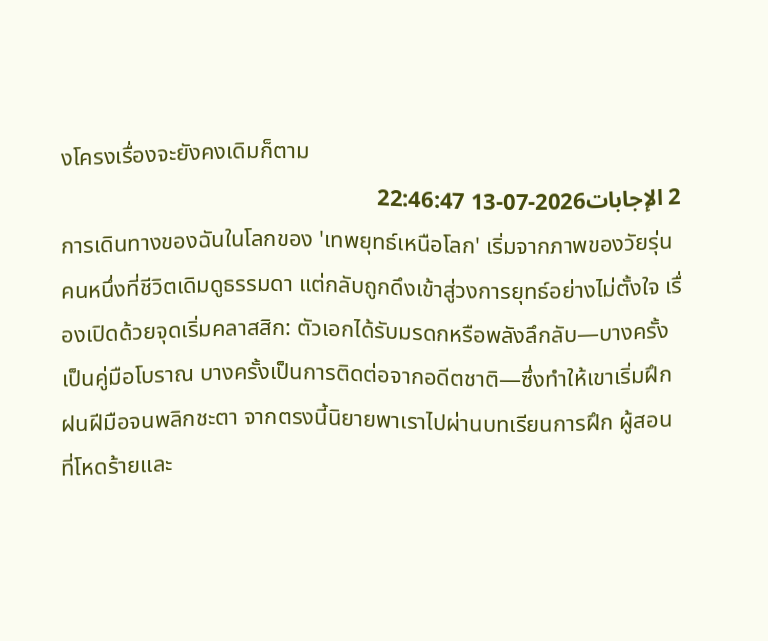งโครงเรื่องจะยังคงเดิมก็ตาม
2 الإجابات2026-07-13 22:46:47
การเดินทางของฉันในโลกของ 'เทพยุทธ์เหนือโลก' เริ่มจากภาพของวัยรุ่นคนหนึ่งที่ชีวิตเดิมดูธรรมดา แต่กลับถูกดึงเข้าสู่วงการยุทธ์อย่างไม่ตั้งใจ เรื่องเปิดด้วยจุดเริ่มคลาสสิก: ตัวเอกได้รับมรดกหรือพลังลึกลับ—บางครั้งเป็นคู่มือโบราณ บางครั้งเป็นการติดต่อจากอดีตชาติ—ซึ่งทำให้เขาเริ่มฝึกฝนฝีมือจนพลิกชะตา จากตรงนี้นิยายพาเราไปผ่านบทเรียนการฝึก ผู้สอนที่โหดร้ายและ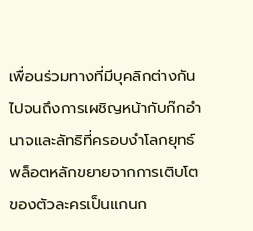เพื่อนร่วมทางที่มีบุคลิกต่างกัน ไปจนถึงการเผชิญหน้ากับก๊กอำนาจและลัทธิที่ครอบงำโลกยุทธ์ พล็อตหลักขยายจากการเติบโตของตัวละครเป็นแกนก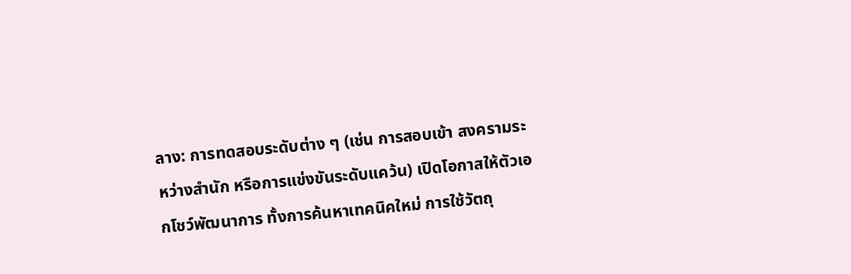ลาง: การทดสอบระดับต่าง ๆ (เช่น การสอบเข้า สงครามระหว่างสำนัก หรือการแข่งขันระดับแคว้น) เปิดโอกาสให้ตัวเอกโชว์พัฒนาการ ทั้งการค้นหาเทคนิคใหม่ การใช้วัตถุ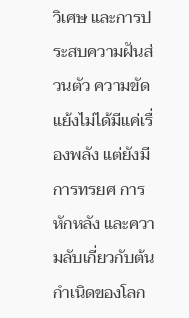วิเศษ และการประสบความฝันส่วนตัว ความขัดแย้งไม่ได้มีแค่เรื่องพลัง แต่ยังมีการทรยศ การหักหลัง และความลับเกี่ยวกับต้นกำเนิดของโลก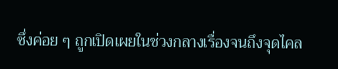ซึ่งค่อย ๆ ถูกเปิดเผยในช่วงกลางเรื่องจนถึงจุดไคล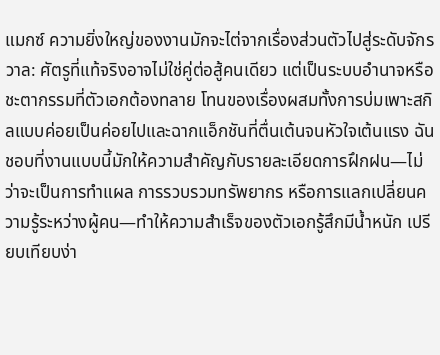แมกซ์ ความยิ่งใหญ่ของงานมักจะไต่จากเรื่องส่วนตัวไปสู่ระดับจักรวาล: ศัตรูที่แท้จริงอาจไม่ใช่คู่ต่อสู้คนเดียว แต่เป็นระบบอำนาจหรือชะตากรรมที่ตัวเอกต้องทลาย โทนของเรื่องผสมทั้งการบ่มเพาะสกิลแบบค่อยเป็นค่อยไปและฉากแอ็กชันที่ตื่นเต้นจนหัวใจเต้นแรง ฉันชอบที่งานแบบนี้มักให้ความสำคัญกับรายละเอียดการฝึกฝน—ไม่ว่าจะเป็นการทำแผล การรวบรวมทรัพยากร หรือการแลกเปลี่ยนความรู้ระหว่างผู้คน—ทำให้ความสำเร็จของตัวเอกรู้สึกมีน้ำหนัก เปรียบเทียบง่า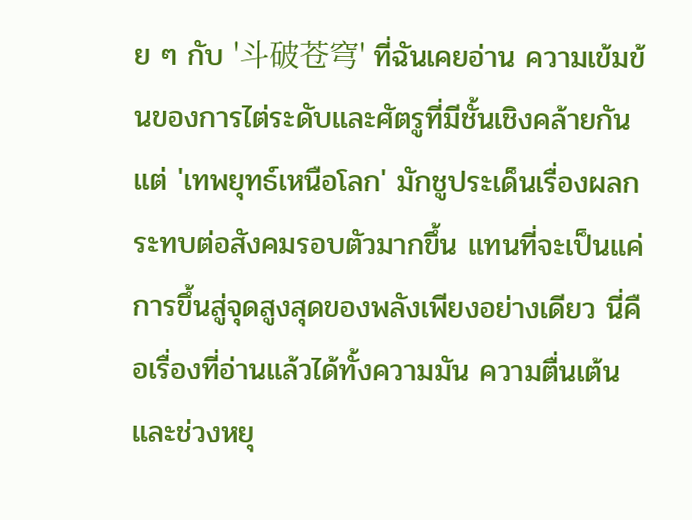ย ๆ กับ '斗破苍穹' ที่ฉันเคยอ่าน ความเข้มข้นของการไต่ระดับและศัตรูที่มีชั้นเชิงคล้ายกัน แต่ 'เทพยุทธ์เหนือโลก' มักชูประเด็นเรื่องผลกระทบต่อสังคมรอบตัวมากขึ้น แทนที่จะเป็นแค่การขึ้นสู่จุดสูงสุดของพลังเพียงอย่างเดียว นี่คือเรื่องที่อ่านแล้วได้ทั้งความมัน ความตื่นเต้น และช่วงหยุ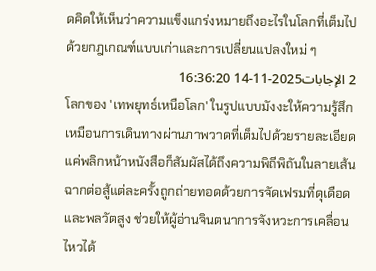ดคิดให้เห็นว่าความแข็งแกร่งหมายถึงอะไรในโลกที่เต็มไปด้วยกฎเกณฑ์แบบเก่าและการเปลี่ยนแปลงใหม่ ๆ
2 الإجابات2025-11-14 16:36:20
โลกของ 'เทพยุทธ์เหนือโลก' ในรูปแบบมังงะให้ความรู้สึกเหมือนการเดินทางผ่านภาพวาดที่เต็มไปด้วยรายละเอียด แค่พลิกหน้าหนังสือก็สัมผัสได้ถึงความพิถีพิถันในลายเส้น ฉากต่อสู้แต่ละครั้งถูกถ่ายทอดด้วยการจัดเฟรมที่ดุเดือดและพลวัตสูง ช่วยให้ผู้อ่านจินตนาการจังหวะการเคลื่อนไหวได้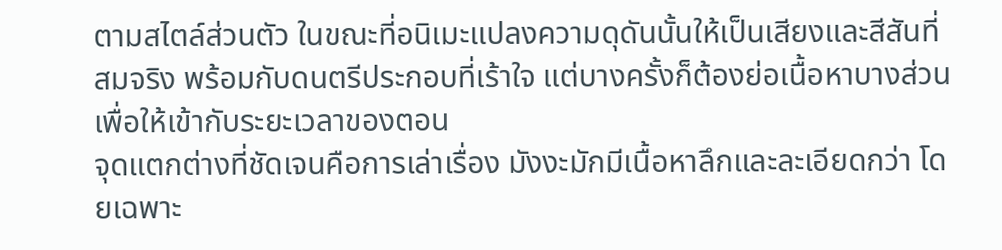ตามสไตล์ส่วนตัว ในขณะที่อนิเมะแปลงความดุดันนั้นให้เป็นเสียงและสีสันที่สมจริง พร้อมกับดนตรีประกอบที่เร้าใจ แต่บางครั้งก็ต้องย่อเนื้อหาบางส่วนเพื่อให้เข้ากับระยะเวลาของตอน
จุดแตกต่างที่ชัดเจนคือการเล่าเรื่อง มังงะมักมีเนื้อหาลึกและละเอียดกว่า โดยเฉพาะ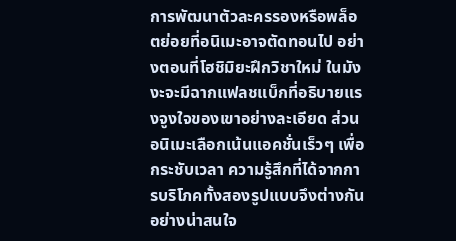การพัฒนาตัวละครรองหรือพล็อตย่อยที่อนิเมะอาจตัดทอนไป อย่างตอนที่โฮชิมิยะฝึกวิชาใหม่ ในมังงะจะมีฉากแฟลชแบ็กที่อธิบายแรงจูงใจของเขาอย่างละเอียด ส่วนอนิเมะเลือกเน้นแอคชั่นเร็วๆ เพื่อกระชับเวลา ความรู้สึกที่ได้จากการบริโภคทั้งสองรูปแบบจึงต่างกันอย่างน่าสนใจ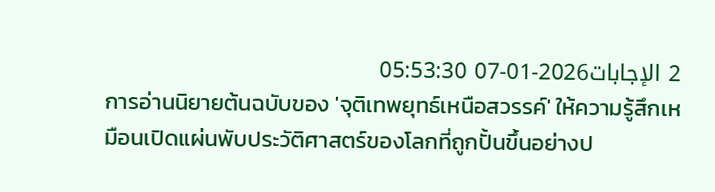2 الإجابات2026-01-07 05:53:30
การอ่านนิยายต้นฉบับของ 'จุติเทพยุทธ์เหนือสวรรค์' ให้ความรู้สึกเหมือนเปิดแผ่นพับประวัติศาสตร์ของโลกที่ถูกปั้นขึ้นอย่างป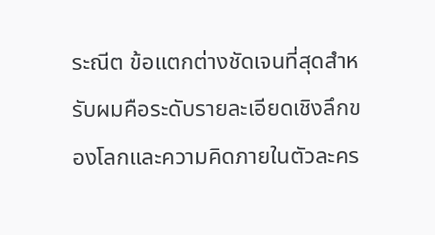ระณีต ข้อแตกต่างชัดเจนที่สุดสำหรับผมคือระดับรายละเอียดเชิงลึกของโลกและความคิดภายในตัวละคร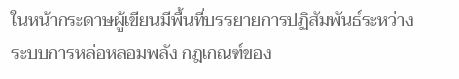ในหน้ากระดาษผู้เขียนมีพื้นที่บรรยายการปฏิสัมพันธ์ระหว่างระบบการหล่อหลอมพลัง กฎเกณฑ์ของ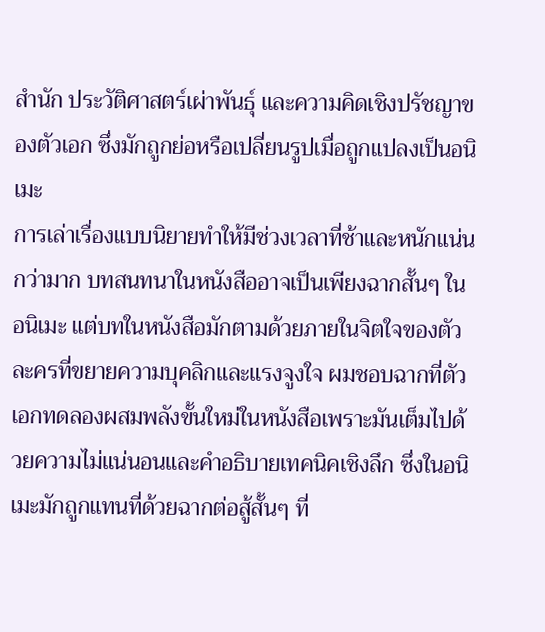สำนัก ประวัติศาสตร์เผ่าพันธุ์ และความคิดเชิงปรัชญาของตัวเอก ซึ่งมักถูกย่อหรือเปลี่ยนรูปเมื่อถูกแปลงเป็นอนิเมะ
การเล่าเรื่องแบบนิยายทำให้มีช่วงเวลาที่ช้าและหนักแน่นกว่ามาก บทสนทนาในหนังสืออาจเป็นเพียงฉากสั้นๆ ในอนิเมะ แต่บทในหนังสือมักตามด้วยภายในจิตใจของตัวละครที่ขยายความบุคลิกและแรงจูงใจ ผมชอบฉากที่ตัวเอกทดลองผสมพลังขั้นใหม่ในหนังสือเพราะมันเต็มไปด้วยความไม่แน่นอนและคำอธิบายเทคนิคเชิงลึก ซึ่งในอนิเมะมักถูกแทนที่ด้วยฉากต่อสู้สั้นๆ ที่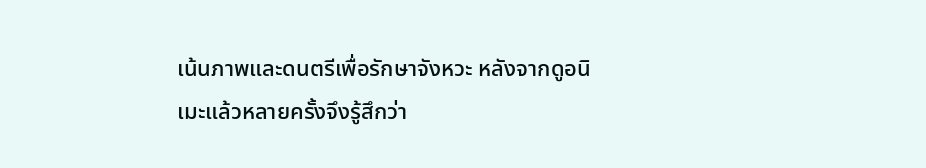เน้นภาพและดนตรีเพื่อรักษาจังหวะ หลังจากดูอนิเมะแล้วหลายครั้งจึงรู้สึกว่า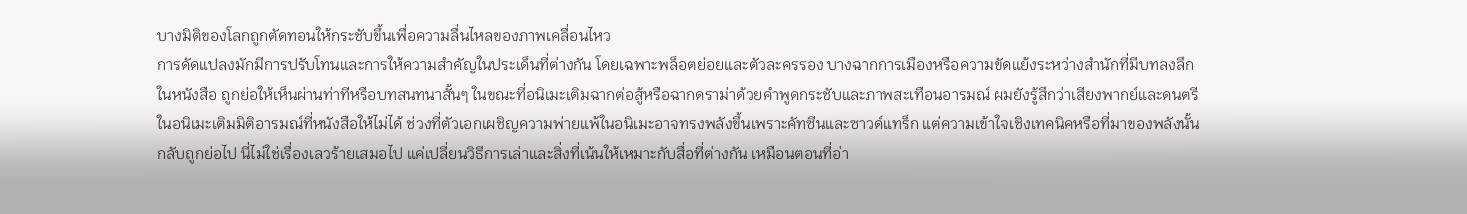บางมิติของโลกถูกตัดทอนให้กระชับขึ้นเพื่อความลื่นไหลของภาพเคลื่อนไหว
การดัดแปลงมักมีการปรับโทนและการให้ความสำคัญในประเด็นที่ต่างกัน โดยเฉพาะพล็อตย่อยและตัวละครรอง บางฉากการเมืองหรือความขัดแย้งระหว่างสำนักที่มีบทลงลึกในหนังสือ ถูกย่อให้เห็นผ่านท่าทีหรือบทสนทนาสั้นๆ ในขณะที่อนิเมะเติมฉากต่อสู้หรือฉากดราม่าด้วยคำพูดกระชับและภาพสะเทือนอารมณ์ ผมยังรู้สึกว่าเสียงพากย์และดนตรีในอนิเมะเติมมิติอารมณ์ที่หนังสือให้ไม่ได้ ช่วงที่ตัวเอกเผชิญความพ่ายแพ้ในอนิเมะอาจทรงพลังขึ้นเพราะคัทซีนและซาวด์แทร็ก แต่ความเข้าใจเชิงเทคนิคหรือที่มาของพลังนั้นกลับถูกย่อไป นี่ไม่ใช่เรื่องเลวร้ายเสมอไป แค่เปลี่ยนวิธีการเล่าและสิ่งที่เน้นให้เหมาะกับสื่อที่ต่างกัน เหมือนตอนที่อ่า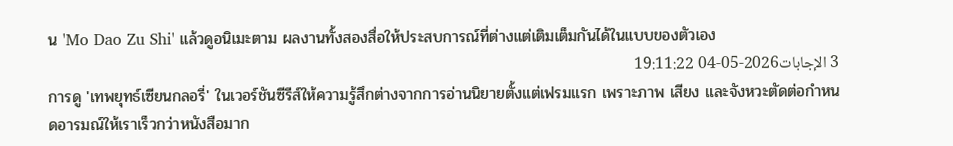น 'Mo Dao Zu Shi' แล้วดูอนิเมะตาม ผลงานทั้งสองสื่อให้ประสบการณ์ที่ต่างแต่เติมเต็มกันได้ในแบบของตัวเอง
3 الإجابات2026-05-04 19:11:22
การดู 'เทพยุทธ์เซียนกลอรี่' ในเวอร์ชันซีรีส์ให้ความรู้สึกต่างจากการอ่านนิยายตั้งแต่เฟรมแรก เพราะภาพ เสียง และจังหวะตัดต่อกำหนดอารมณ์ให้เราเร็วกว่าหนังสือมาก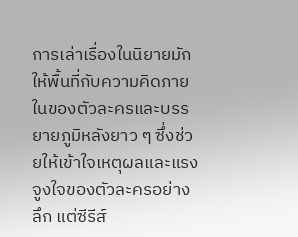การเล่าเรื่องในนิยายมักให้พื้นที่กับความคิดภายในของตัวละครและบรรยายภูมิหลังยาว ๆ ซึ่งช่วยให้เข้าใจเหตุผลและแรงจูงใจของตัวละครอย่างลึก แต่ซีรีส์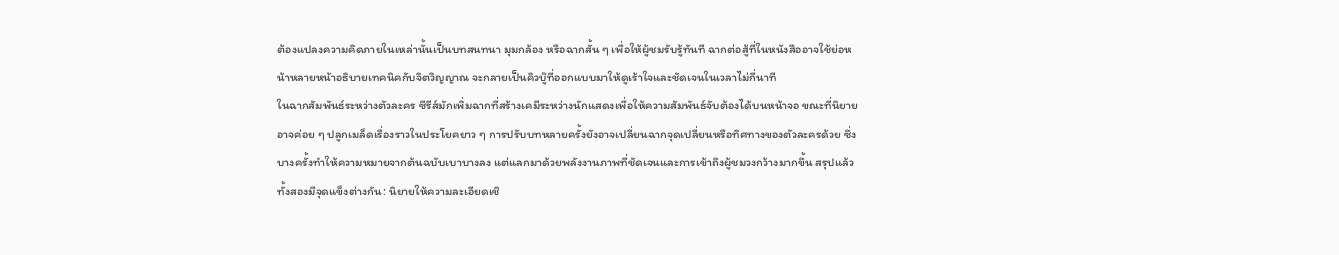ต้องแปลงความคิดภายในเหล่านั้นเป็นบทสนทนา มุมกล้อง หรือฉากสั้น ๆ เพื่อให้ผู้ชมรับรู้ทันที ฉากต่อสู้ที่ในหนังสืออาจใช้ย่อหน้าหลายหน้าอธิบายเทคนิคกับจิตวิญญาณ จะกลายเป็นคิวบู๊ที่ออกแบบมาให้ดูเร้าใจและชัดเจนในเวลาไม่กี่นาที
ในฉากสัมพันธ์ระหว่างตัวละคร ซีรีส์มักเพิ่มฉากที่สร้างเคมีระหว่างนักแสดงเพื่อให้ความสัมพันธ์จับต้องได้บนหน้าจอ ขณะที่นิยายอาจค่อย ๆ ปลูกเมล็ดเรื่องราวในประโยคยาว ๆ การปรับบทหลายครั้งยังอาจเปลี่ยนฉากจุดเปลี่ยนหรือทิศทางของตัวละครด้วย ซึ่งบางครั้งทำให้ความหมายจากต้นฉบับเบาบางลง แต่แลกมาด้วยพลังงานภาพที่ชัดเจนและการเข้าถึงผู้ชมวงกว้างมากขึ้น สรุปแล้วทั้งสองมีจุดแข็งต่างกัน: นิยายให้ความละเอียดเชิ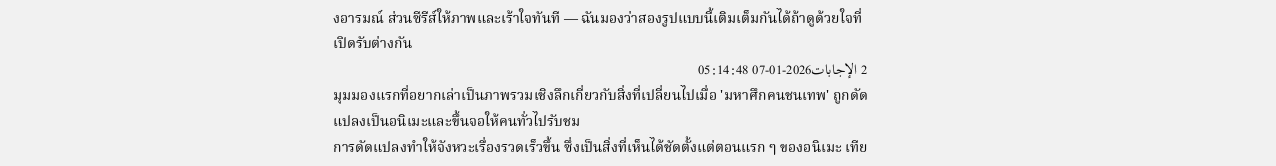งอารมณ์ ส่วนซีรีส์ให้ภาพและเร้าใจทันที — ฉันมองว่าสองรูปแบบนี้เติมเต็มกันได้ถ้าดูด้วยใจที่เปิดรับต่างกัน
2 الإجابات2026-01-07 05:14:48
มุมมองแรกที่อยากเล่าเป็นภาพรวมเชิงลึกเกี่ยวกับสิ่งที่เปลี่ยนไปเมื่อ 'มหาศึกคนชนเทพ' ถูกดัดแปลงเป็นอนิเมะและขึ้นจอให้คนทั่วไปรับชม
การดัดแปลงทำให้จังหวะเรื่องรวดเร็วขึ้น ซึ่งเป็นสิ่งที่เห็นได้ชัดตั้งแต่ตอนแรก ๆ ของอนิเมะ เทีย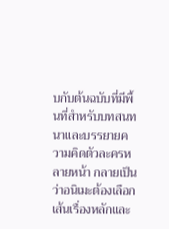บกับต้นฉบับที่มีพื้นที่สำหรับบทสนทนาและบรรยายความคิดตัวละครหลายหน้า กลายเป็นว่าอนิเมะต้องเลือกเส้นเรื่องหลักและ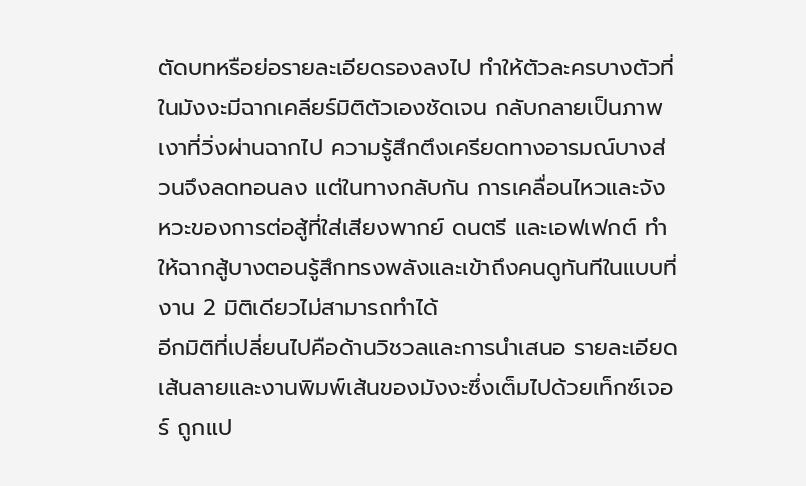ตัดบทหรือย่อรายละเอียดรองลงไป ทำให้ตัวละครบางตัวที่ในมังงะมีฉากเคลียร์มิติตัวเองชัดเจน กลับกลายเป็นภาพเงาที่วิ่งผ่านฉากไป ความรู้สึกตึงเครียดทางอารมณ์บางส่วนจึงลดทอนลง แต่ในทางกลับกัน การเคลื่อนไหวและจังหวะของการต่อสู้ที่ใส่เสียงพากย์ ดนตรี และเอฟเฟกต์ ทำให้ฉากสู้บางตอนรู้สึกทรงพลังและเข้าถึงคนดูทันทีในแบบที่งาน 2 มิติเดียวไม่สามารถทำได้
อีกมิติที่เปลี่ยนไปคือด้านวิชวลและการนำเสนอ รายละเอียดเส้นลายและงานพิมพ์เส้นของมังงะซึ่งเต็มไปด้วยเท็กซ์เจอร์ ถูกแป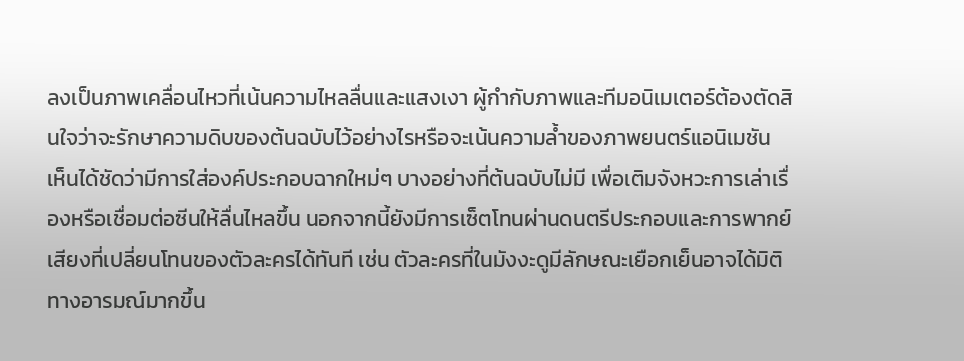ลงเป็นภาพเคลื่อนไหวที่เน้นความไหลลื่นและแสงเงา ผู้กำกับภาพและทีมอนิเมเตอร์ต้องตัดสินใจว่าจะรักษาความดิบของต้นฉบับไว้อย่างไรหรือจะเน้นความล้ำของภาพยนตร์แอนิเมชัน เห็นได้ชัดว่ามีการใส่องค์ประกอบฉากใหม่ๆ บางอย่างที่ต้นฉบับไม่มี เพื่อเติมจังหวะการเล่าเรื่องหรือเชื่อมต่อซีนให้ลื่นไหลขึ้น นอกจากนี้ยังมีการเซ็ตโทนผ่านดนตรีประกอบและการพากย์เสียงที่เปลี่ยนโทนของตัวละครได้ทันที เช่น ตัวละครที่ในมังงะดูมีลักษณะเยือกเย็นอาจได้มิติทางอารมณ์มากขึ้น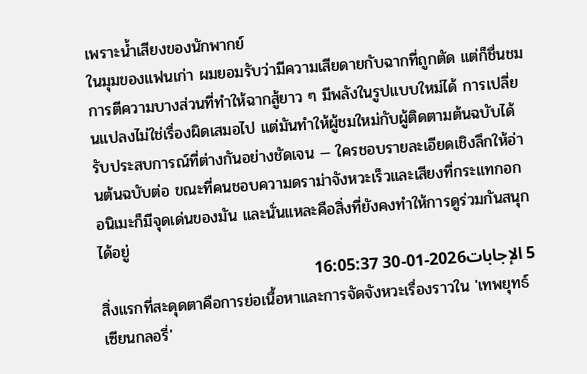เพราะน้ำเสียงของนักพากย์
ในมุมของแฟนเก่า ผมยอมรับว่ามีความเสียดายกับฉากที่ถูกตัด แต่ก็ชื่นชมการตีความบางส่วนที่ทำให้ฉากสู้ยาว ๆ มีพลังในรูปแบบใหม่ได้ การเปลี่ยนแปลงไม่ใช่เรื่องผิดเสมอไป แต่มันทำให้ผู้ชมใหม่กับผู้ติดตามต้นฉบับได้รับประสบการณ์ที่ต่างกันอย่างชัดเจน — ใครชอบรายละเอียดเชิงลึกให้อ่านต้นฉบับต่อ ขณะที่คนชอบความดราม่าจังหวะเร็วและเสียงที่กระแทกอก อนิเมะก็มีจุดเด่นของมัน และนั่นแหละคือสิ่งที่ยังคงทำให้การดูร่วมกันสนุกได้อยู่
5 الإجابات2026-01-30 16:05:37
สิ่งแรกที่สะดุดตาคือการย่อเนื้อหาและการจัดจังหวะเรื่องราวใน 'เทพยุทธ์เซียนกลอรี่'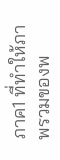ภาค1 ที่ทำให้ภาพรวมของพ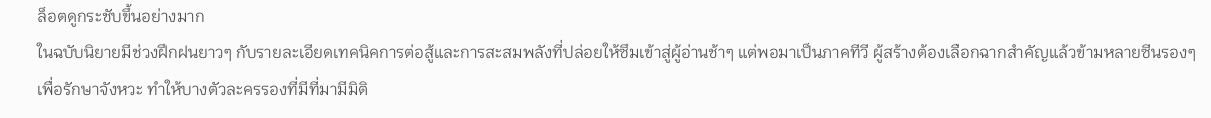ล็อตดูกระชับขึ้นอย่างมาก
ในฉบับนิยายมีช่วงฝึกฝนยาวๆ กับรายละเอียดเทคนิคการต่อสู้และการสะสมพลังที่ปล่อยให้ซึมเข้าสู่ผู้อ่านช้าๆ แต่พอมาเป็นภาคทีวี ผู้สร้างต้องเลือกฉากสำคัญแล้วข้ามหลายซีนรองๆ เพื่อรักษาจังหวะ ทำให้บางตัวละครรองที่มีที่มามีมิติ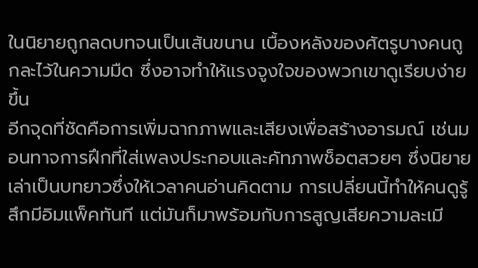ในนิยายถูกลดบทจนเป็นเส้นขนาน เบื้องหลังของศัตรูบางคนถูกละไว้ในความมืด ซึ่งอาจทำให้แรงจูงใจของพวกเขาดูเรียบง่ายขึ้น
อีกจุดที่ชัดคือการเพิ่มฉากภาพและเสียงเพื่อสร้างอารมณ์ เช่นมอนทาจการฝึกที่ใส่เพลงประกอบและคัทภาพช็อตสวยๆ ซึ่งนิยายเล่าเป็นบทยาวซึ่งให้เวลาคนอ่านคิดตาม การเปลี่ยนนี้ทำให้คนดูรู้สึกมีอิมแพ็คทันที แต่มันก็มาพร้อมกับการสูญเสียความละเมี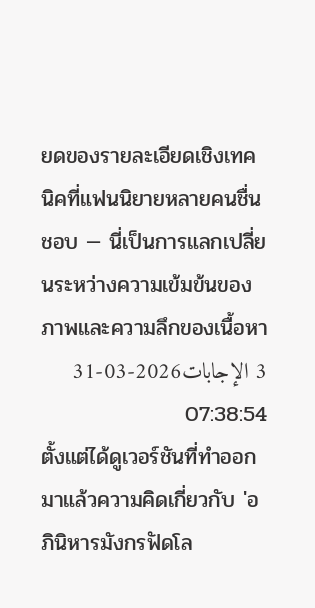ยดของรายละเอียดเชิงเทคนิคที่แฟนนิยายหลายคนชื่นชอบ — นี่เป็นการแลกเปลี่ยนระหว่างความเข้มข้นของภาพและความลึกของเนื้อหา
3 الإجابات2026-03-31 07:38:54
ตั้งแต่ได้ดูเวอร์ชันที่ทำออกมาแล้วความคิดเกี่ยวกับ 'อภินิหารมังกรฟัดโล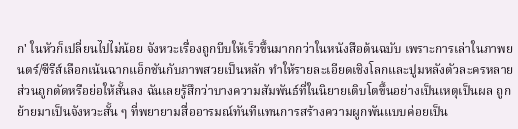ก' ในหัวก็เปลี่ยนไปไม่น้อย จังหวะเรื่องถูกบีบให้เร็วขึ้นมากกว่าในหนังสือต้นฉบับ เพราะการเล่าในภาพยนตร์/ซีรีส์เลือกเน้นฉากแอ็กชันกับภาพสวยเป็นหลัก ทำให้รายละเอียดเชิงโลกและปูมหลังตัวละครหลายส่วนถูกตัดหรือย่อให้สั้นลง ฉันเลยรู้สึกว่าบางความสัมพันธ์ที่ในนิยายเติบโตขึ้นอย่างเป็นเหตุเป็นผล ถูกย้ายมาเป็นจังหวะสั้น ๆ ที่พยายามสื่ออารมณ์ทันทีแทนการสร้างความผูกพันแบบค่อยเป็น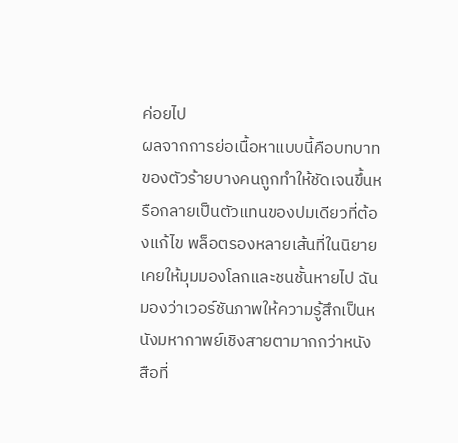ค่อยไป
ผลจากการย่อเนื้อหาแบบนี้คือบทบาทของตัวร้ายบางคนถูกทำให้ชัดเจนขึ้นหรือกลายเป็นตัวแทนของปมเดียวที่ต้องแก้ไข พล็อตรองหลายเส้นที่ในนิยายเคยให้มุมมองโลกและชนชั้นหายไป ฉันมองว่าเวอร์ชันภาพให้ความรู้สึกเป็นหนังมหากาพย์เชิงสายตามากกว่าหนังสือที่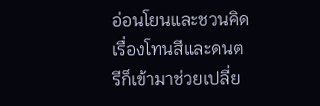อ่อนโยนและชวนคิด เรื่องโทนสีและดนตรีก็เข้ามาช่วยเปลี่ย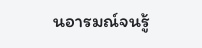นอารมณ์จนรู้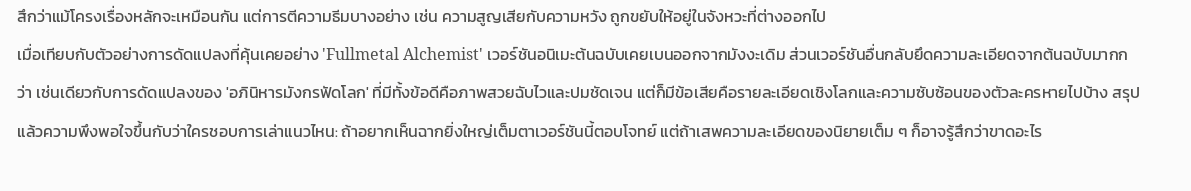สึกว่าแม้โครงเรื่องหลักจะเหมือนกัน แต่การตีความธีมบางอย่าง เช่น ความสูญเสียกับความหวัง ถูกขยับให้อยู่ในจังหวะที่ต่างออกไป
เมื่อเทียบกับตัวอย่างการดัดแปลงที่คุ้นเคยอย่าง 'Fullmetal Alchemist' เวอร์ชันอนิเมะต้นฉบับเคยเบนออกจากมังงะเดิม ส่วนเวอร์ชันอื่นกลับยึดความละเอียดจากต้นฉบับมากกว่า เช่นเดียวกับการดัดแปลงของ 'อภินิหารมังกรฟัดโลก' ที่มีทั้งข้อดีคือภาพสวยฉับไวและปมชัดเจน แต่ก็มีข้อเสียคือรายละเอียดเชิงโลกและความซับซ้อนของตัวละครหายไปบ้าง สรุปแล้วความพึงพอใจขึ้นกับว่าใครชอบการเล่าแนวไหน: ถ้าอยากเห็นฉากยิ่งใหญ่เต็มตาเวอร์ชันนี้ตอบโจทย์ แต่ถ้าเสพความละเอียดของนิยายเต็ม ๆ ก็อาจรู้สึกว่าขาดอะไร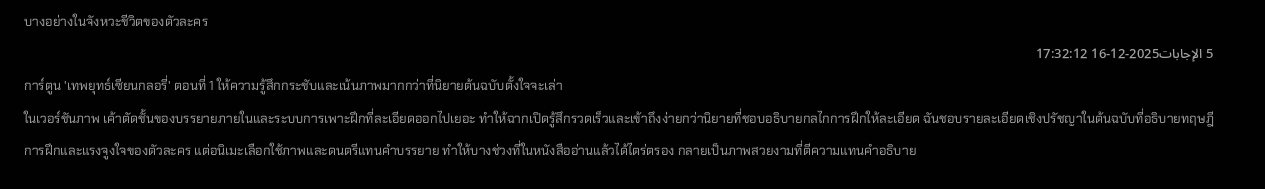บางอย่างในจังหวะชีวิตของตัวละคร
5 الإجابات2025-12-16 17:32:12
การ์ตูน 'เทพยุทธ์เซียนกลอรี่' ตอนที่ 1 ให้ความรู้สึกกระชับและเน้นภาพมากกว่าที่นิยายต้นฉบับตั้งใจจะเล่า
ในเวอร์ชันภาพ เค้าตัดชั้นของบรรยายภายในและระบบการเพาะฝึกที่ละเอียดออกไปเยอะ ทำให้ฉากเปิดรู้สึกรวดเร็วและเข้าถึงง่ายกว่านิยายที่ชอบอธิบายกลไกการฝึกให้ละเอียด ฉันชอบรายละเอียดเชิงปรัชญาในต้นฉบับที่อธิบายทฤษฎีการฝึกและแรงจูงใจของตัวละคร แต่อนิเมะเลือกใช้ภาพและดนตรีแทนคำบรรยาย ทำให้บางช่วงที่ในหนังสืออ่านแล้วได้ไตร่ตรอง กลายเป็นภาพสวยงามที่ตีความแทนคำอธิบาย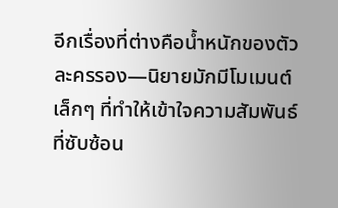อีกเรื่องที่ต่างคือน้ำหนักของตัวละครรอง—นิยายมักมีโมเมนต์เล็กๆ ที่ทำให้เข้าใจความสัมพันธ์ที่ซับซ้อน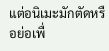แต่อนิเมะมักตัดหรือย่อเพื่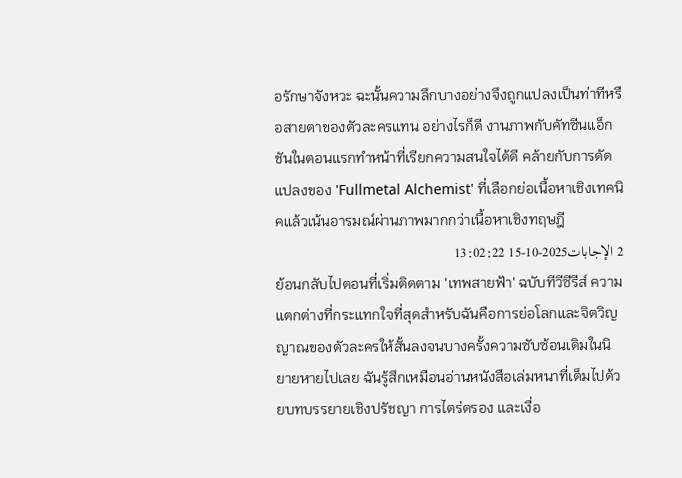อรักษาจังหวะ ฉะนั้นความลึกบางอย่างจึงถูกแปลงเป็นท่าทีหรือสายตาของตัวละครแทน อย่างไรก็ดี งานภาพกับคัทซีนแอ็กชันในตอนแรกทำหน้าที่เรียกความสนใจได้ดี คล้ายกับการดัดแปลงของ 'Fullmetal Alchemist' ที่เลือกย่อเนื้อหาเชิงเทคนิคแล้วเน้นอารมณ์ผ่านภาพมากกว่าเนื้อหาเชิงทฤษฎี
2 الإجابات2025-10-15 13:02:22
ย้อนกลับไปตอนที่เริ่มติดตาม 'เทพสายฟ้า' ฉบับทีวีซีรีส์ ความแตกต่างที่กระแทกใจที่สุดสำหรับฉันคือการย่อโลกและจิตวิญญาณของตัวละครให้สั้นลงจนบางครั้งความซับซ้อนเดิมในนิยายหายไปเลย ฉันรู้สึกเหมือนอ่านหนังสือเล่มหนาที่เต็มไปด้วยบทบรรยายเชิงปรัชญา การไตร่ตรอง และเงื่อ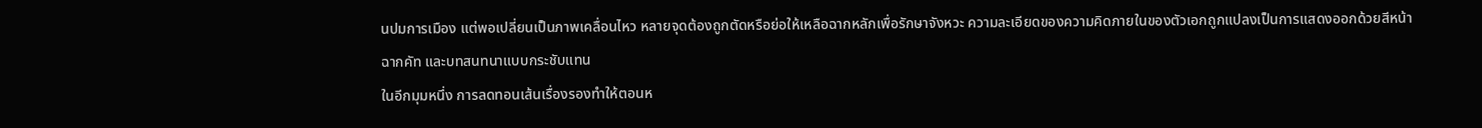นปมการเมือง แต่พอเปลี่ยนเป็นภาพเคลื่อนไหว หลายจุดต้องถูกตัดหรือย่อให้เหลือฉากหลักเพื่อรักษาจังหวะ ความละเอียดของความคิดภายในของตัวเอกถูกแปลงเป็นการแสดงออกด้วยสีหน้า ฉากคัท และบทสนทนาแบบกระชับแทน
ในอีกมุมหนึ่ง การลดทอนเส้นเรื่องรองทำให้ตอนห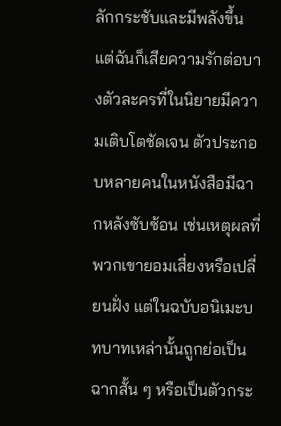ลักกระชับและมีพลังขึ้น แต่ฉันก็เสียความรักต่อบางตัวละครที่ในนิยายมีความเติบโตชัดเจน ตัวประกอบหลายคนในหนังสือมีฉากหลังซับซ้อน เช่นเหตุผลที่พวกเขายอมเสี่ยงหรือเปลี่ยนฝั่ง แต่ในฉบับอนิเมะบทบาทเหล่านั้นถูกย่อเป็นฉากสั้น ๆ หรือเป็นตัวกระ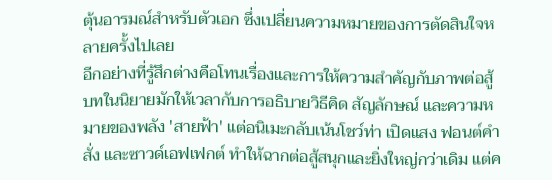ตุ้นอารมณ์สำหรับตัวเอก ซึ่งเปลี่ยนความหมายของการตัดสินใจหลายครั้งไปเลย
อีกอย่างที่รู้สึกต่างคือโทนเรื่องและการให้ความสำคัญกับภาพต่อสู้ บทในนิยายมักให้เวลากับการอธิบายวิธีคิด สัญลักษณ์ และความหมายของพลัง 'สายฟ้า' แต่อนิเมะกลับเน้นโชว์ท่า เปิดแสง ฟอนต์คำสั่ง และซาวด์เอฟเฟกต์ ทำให้ฉากต่อสู้สนุกและยิ่งใหญ่กว่าเดิม แต่ค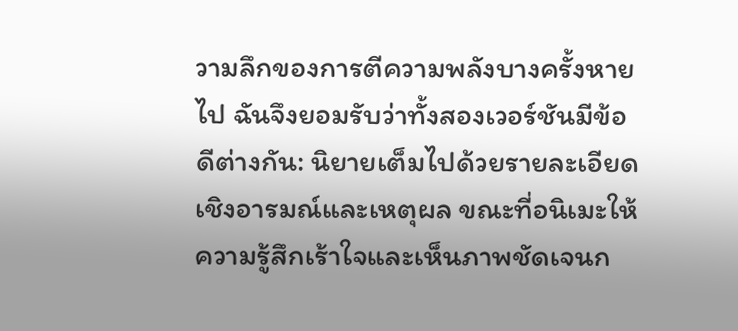วามลึกของการตีความพลังบางครั้งหายไป ฉันจึงยอมรับว่าทั้งสองเวอร์ชันมีข้อดีต่างกัน: นิยายเต็มไปด้วยรายละเอียดเชิงอารมณ์และเหตุผล ขณะที่อนิเมะให้ความรู้สึกเร้าใจและเห็นภาพชัดเจนก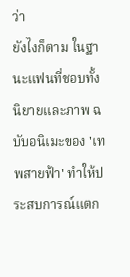ว่า
ยังไงก็ตาม ในฐานะแฟนที่ชอบทั้งนิยายและภาพ ฉบับอนิเมะของ 'เทพสายฟ้า' ทำให้ประสบการณ์แตก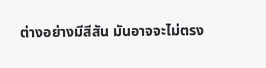ต่างอย่างมีสีสัน มันอาจจะไม่ตรง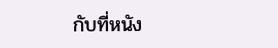กับที่หนัง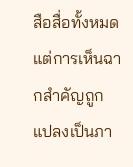สือสื่อทั้งหมด แต่การเห็นฉากสำคัญถูกแปลงเป็นภา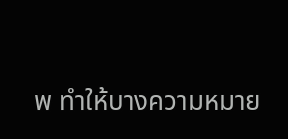พ ทำให้บางความหมาย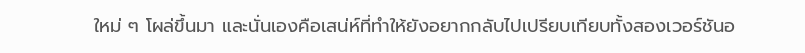ใหม่ ๆ โผล่ขึ้นมา และนั่นเองคือเสน่ห์ที่ทำให้ยังอยากกลับไปเปรียบเทียบทั้งสองเวอร์ชันอ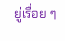ยู่เรื่อย ๆ